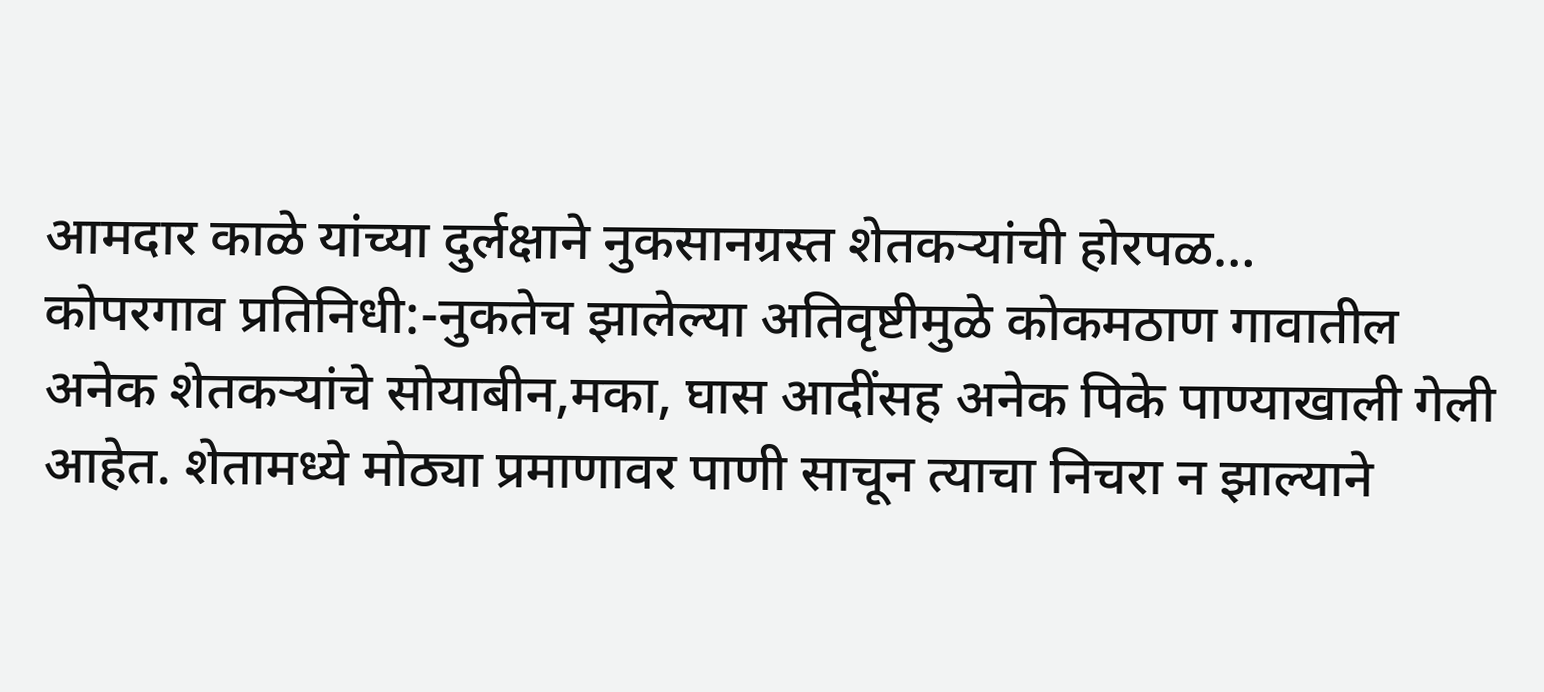आमदार काळे यांच्या दुर्लक्षाने नुकसानग्रस्त शेतकऱ्यांची होरपळ…
कोपरगाव प्रतिनिधी:-नुकतेच झालेल्या अतिवृष्टीमुळे कोकमठाण गावातील अनेक शेतकऱ्यांचे सोयाबीन,मका, घास आदींसह अनेक पिके पाण्याखाली गेली आहेत. शेतामध्ये मोठ्या प्रमाणावर पाणी साचून त्याचा निचरा न झाल्याने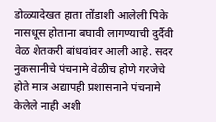डोळ्यादेखत हाता तोंडाशी आलेली पिके नासधूस होताना बघावी लागण्याची दुर्दैवी वेळ शेतकरी बांधवांवर आली आहे. सदर नुकसानीचे पंचनामे वेळीच होणे गरजेचे होते मात्र अद्यापही प्रशासनाने पंचनामे केलेले नाही अशी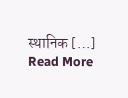स्थानिक […]
Read More